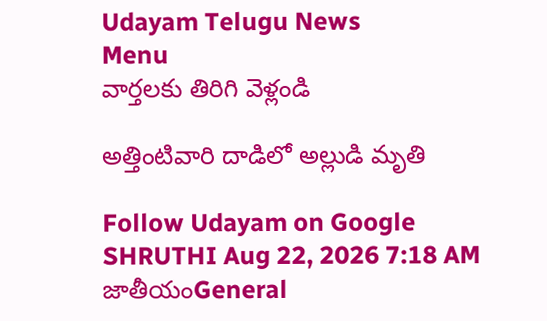Udayam Telugu News
Menu
వార్తలకు తిరిగి వెళ్లండి

అత్తింటివారి దాడిలో అల్లుడి మృతి

Follow Udayam on Google
SHRUTHI Aug 22, 2026 7:18 AM జాతీయంGeneral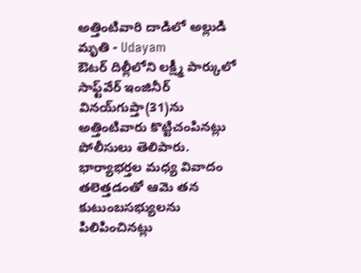అత్తింటివారి దాడిలో అల్లుడి మృతి - Udayam
ఔటర్‌ దిల్లీలోని లక్ష్మీ పార్కులో సాఫ్ట్‌వేర్‌ ఇంజినీర్‌ వినయ్‌గుప్తా(31)ను అత్తింటివారు కొట్టిచంపినట్లు పోలీసులు తెలిపారు. భార్యాభర్తల మధ్య వివాదం తలెత్తడంతో ఆమె తన కుటుంబసభ్యులను పిలిపించినట్లు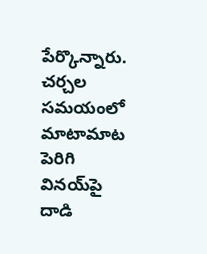పేర్కొన్నారు. చర్చల సమయంలో మాటామాట పెరిగి వినయ్‌పై దాడి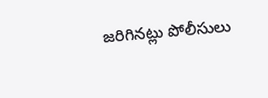జరిగినట్లు పోలీసులు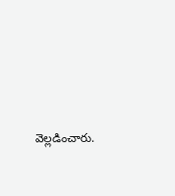వెల్లడించారు.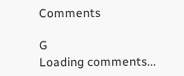Comments

G
Loading comments...